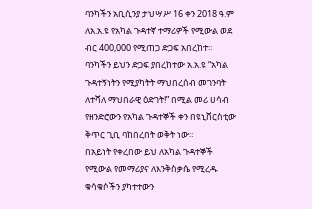ባንካችን አቢሲንያ ታህሣሥ 16 ቀን 2018 ዓ.ም ለአ.አ.ዩ የአካል ጉዳተኛ ተማሪዎች የሚውል ወደ ብር 400,000 የሚጠጋ ድጋፍ አበረከተ።
ባንካችን ይህን ድጋፍ ያበረከተው አ.አ.ዩ “አካል ጉዳተኝነትን የሚያካትት ማህበረሰብ መገንባት ለተሻለ ማህበራዊ ዕድገት!” በሚል መሪ ሀሳብ የዘንድሮውን የአካል ጉዳተኞች ቀን በዩኒቨርስቲው ቅጥር ጊቢ ባከበረበት ወቅት ነው።
በአይነት የቀረበው ይህ ለአካል ጉዳተኞች የሚውል የመማሪያና ለእንቅስቃሴ የሚረዱ ቁሳቁሶችን ያካተተውን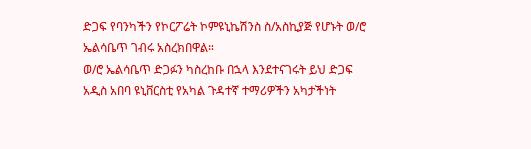ድጋፍ የባንካችን የኮርፖሬት ኮምዩኒኬሽንስ ስ/አስኪያጅ የሆኑት ወ/ሮ ኤልሳቤጥ ገብሩ አስረክበዋል።
ወ/ሮ ኤልሳቤጥ ድጋፉን ካስረከቡ በኋላ እንደተናገሩት ይህ ድጋፍ አዲስ አበባ ዩኒቨርስቲ የአካል ጉዳተኛ ተማሪዎችን አካታችነት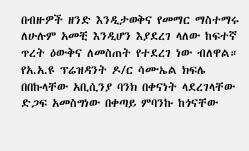በብዙዎች ዘንድ እንዲታወቅና የመማር ማስተማሩ ለሁሉም አመቺ እንዲሆን እያደረገ ላለው ከፍተኛ ጥረት ዕውቅና ለመስጠት የተደረገ ነው ብለዋል።
የአ.አ.ዩ ፕሬዝዳንት ዶ/ር ሳሙኤል ክፍሌ በበኩላቸው አቢሲንያ ባንክ በቀናነት ላደረገላቸው ድጋፍ አመስግነው በቀጣይ ምባንኩ ከጎናቸው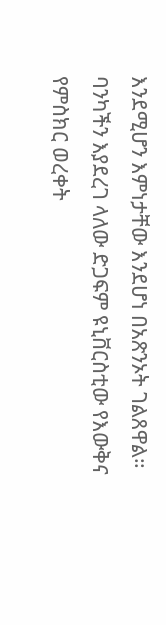እንደሚሆን እምነታቸው እንደሆነ በአጽንኦት ገልጸዋል። ባንካችን እያደረገ ላለው ድጋፍም ዩኒቨርስቲው የእውቅና የምስክር ወረቀት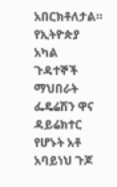አበርክቶለታል።
የኢትዮጵያ አካል ጉዳተኞች ማህበራት ፌዴሬሽን ዋና ዳይሬክተር የሆኑት አቶ አባይነህ ጉጆ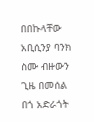በበኩላቸው አቢሲንያ ባንክ ስሙ ብዙውን ጊዜ በመሰል በጎ አድራጎት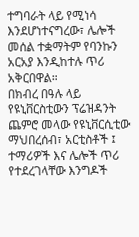ተግባራት ላይ የሚነሳ እንደሆነተናግረው፣ ሌሎች መሰል ተቋማትም የባንኩን አርአያ እንዲከተሉ ጥሪ አቅርበዋል።
በክብረ በዓሉ ላይ የዩኒቨርስቲውን ፕሬዝዳንት ጨምሮ መላው የዩኒቨርሲቲው ማህበረሰብ፣ አርቲስቶች ፤ ተማሪዎች እና ሌሎች ጥሪ የተደረገላቸው እንግዶች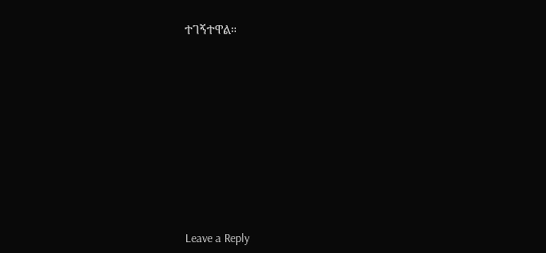ተገኝተዋል።












Leave a Reply